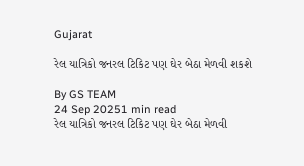Gujarat

રેલ યાત્રિકો જનરલ ટિકિટ પણ ઘેર બેઠા મેળવી શકશે

By GS TEAM
24 Sep 20251 min read
રેલ યાત્રિકો જનરલ ટિકિટ પણ ઘેર બેઠા મેળવી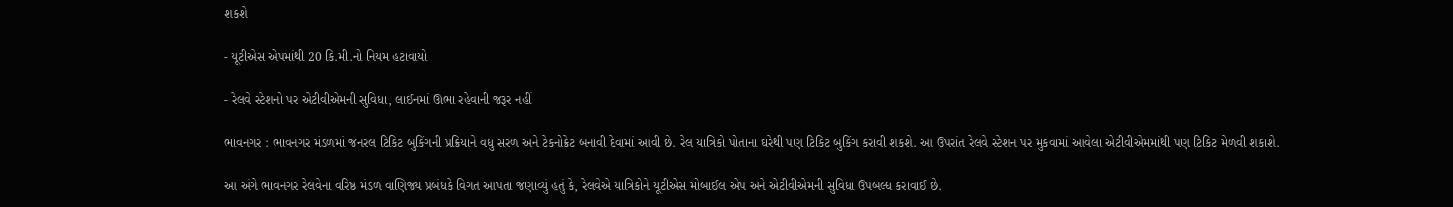શકશે

- યૂટીએસ એપમાંથી 20 કિ.મી.નો નિયમ હટાવાયો

- રેલવે સ્ટેશનો પર એટીવીએમની સુવિધા, લાઈનમાં ઊભા રહેવાની જરૂર નહીં

ભાવનગર : ભાવનગર મંડળમાં જનરલ ટિકિટ બુકિંગની પ્રક્રિયાને વધુ સરળ અને ટેકનોક્રેટ બનાવી દેવામાં આવી છે. રેલ યાત્રિકો પોતાના ઘરેથી પણ ટિકિટ બુકિંગ કરાવી શકશે. આ ઉપરાંત રેલવે સ્ટેશન પર મુકવામાં આવેલા એટીવીએમમાંથી પણ ટિકિટ મેળવી શકાશે.

આ અંગે ભાવનગર રેલવેના વરિષ્ઠ મંડળ વાણિજ્ય પ્રબંધકે વિગત આપતા જણાવ્યું હતું કે, રેલવેએ યાત્રિકોને યૂટીએસ મોબાઈલ એપ અને એટીવીએમની સુવિધા ઉપબલ્ધ કરાવાઈ છે.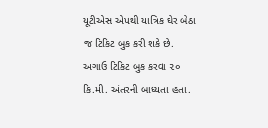યૂટીએસ એપથી યાત્રિક ઘેર બેઠા જ ટિકિટ બુક કરી શકે છે. અગાઉ ટિકિટ બુક કરવા ૨૦ કિ.મી. અંતરની બાધ્યતા હતા.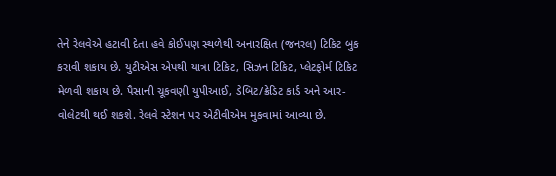તેને રેલવેએ હટાવી દેતા હવે કોઈપણ સ્થળેથી અનારક્ષિત (જનરલ) ટિકિટ બુક કરાવી શકાય છે. યુટીએસ એપથી યાત્રા ટિકિટ, સિઝન ટિકિટ, પ્લેટફોર્મ ટિકિટ મેળવી શકાય છે. પૈસાની ચૂકવણી યુપીઆઈ, ડેબિટ/ક્રેડિટ કાર્ડ અને આર-વોલેટથી થઈ શકશે. રેલવે સ્ટેશન પર એટીવીએમ મુકવામાં આવ્યા છે.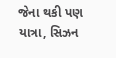જેના થકી પણ યાત્રા, સિઝન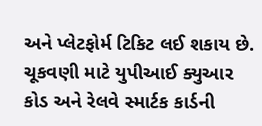અને પ્લેટફોર્મ ટિકિટ લઈ શકાય છે. ચૂકવણી માટે યુપીઆઈ ક્યુઆર કોડ અને રેલવે સ્માર્ટક કાર્ડની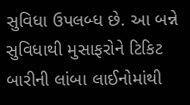સુવિધા ઉપલબ્ધ છે. આ બન્ને સુવિધાથી મુસાફરોને ટિકિટ બારીની લાંબા લાઈનોમાંથી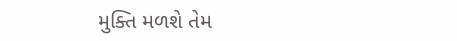મુક્તિ મળશે તેમ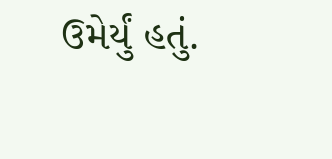ઉમેર્યું હતું.